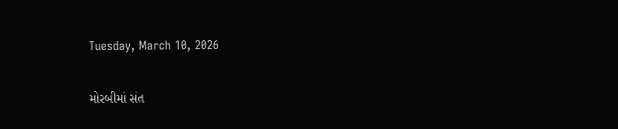Tuesday, March 10, 2026

મોરબીમાં સંત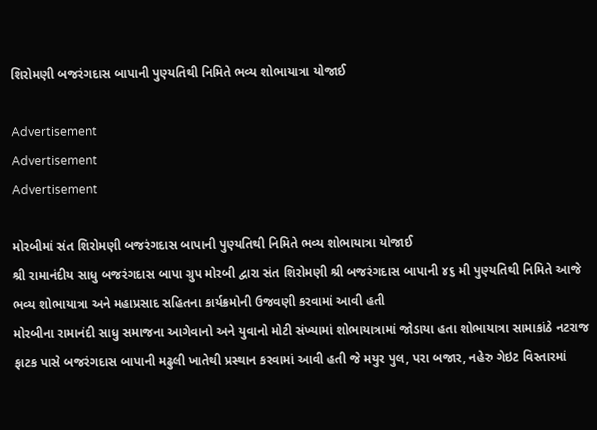શિરોમણી બજરંગદાસ બાપાની પુણ્યતિથી નિમિતે ભવ્ય શોભાયાત્રા યોજાઈ

Advertisement
Advertisement
Advertisement

મોરબીમાં સંત શિરોમણી બજરંગદાસ બાપાની પુણ્યતિથી નિમિતે ભવ્ય શોભાયાત્રા યોજાઈ
શ્રી રામાનંદીય સાધુ બજરંગદાસ બાપા ગ્રુપ મોરબી દ્વારા સંત શિરોમણી શ્રી બજરંગદાસ બાપાની ૪૬ મી પુણ્યતિથી નિમિતે આજે ભવ્ય શોભાયાત્રા અને મહાપ્રસાદ સહિતના કાર્યક્રમોની ઉજવણી કરવામાં આવી હતી
મોરબીના રામાનંદી સાધુ સમાજના આગેવાનો અને યુવાનો મોટી સંખ્યામાં શોભાયાત્રામાં જોડાયા હતા શોભાયાત્રા સામાકાંઠે નટરાજ ફાટક પાસે બજરંગદાસ બાપાની મઢુલી ખાતેથી પ્રસ્થાન કરવામાં આવી હતી જે મયુર પુલ, પરા બજાર, નહેરુ ગેઇટ વિસ્તારમાં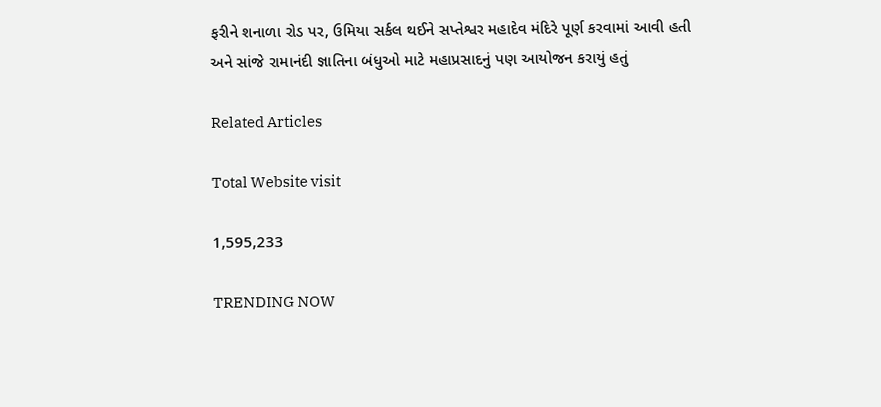ફરીને શનાળા રોડ પર, ઉમિયા સર્કલ થઈને સપ્તેશ્વર મહાદેવ મંદિરે પૂર્ણ કરવામાં આવી હતી અને સાંજે રામાનંદી જ્ઞાતિના બંધુઓ માટે મહાપ્રસાદનું પણ આયોજન કરાયું હતું

Related Articles

Total Website visit

1,595,233

TRENDING NOW